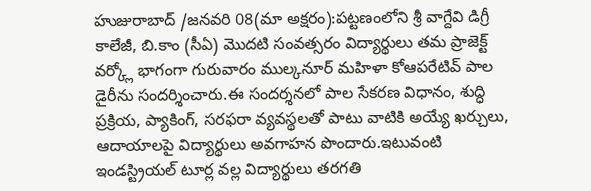హుజురాబాద్ /జనవరి 08(మా అక్షరం):పట్టణంలోని శ్రీ వాగ్దేవి డిగ్రీ కాలేజీ, బి.కాం (సీఏ) మొదటి సంవత్సరం విద్యార్థులు తమ ప్రాజెక్ట్ వర్క్లో భాగంగా గురువారం ముల్కనూర్ మహిళా కోఆపరేటివ్ పాల డైరీను సందర్శించారు.ఈ సందర్శనలో పాల సేకరణ విధానం, శుద్ధి ప్రక్రియ, ప్యాకింగ్, సరఫరా వ్యవస్థలతో పాటు వాటికి అయ్యే ఖర్చులు, ఆదాయాలపై విద్యార్థులు అవగాహన పొందారు.ఇటువంటి ఇండస్ట్రియల్ టూర్ల వల్ల విద్యార్థులు తరగతి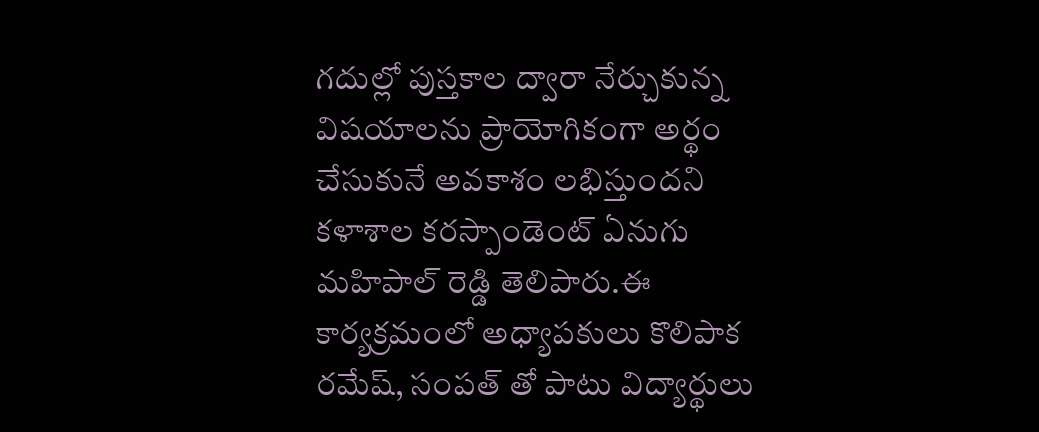గదుల్లో పుస్తకాల ద్వారా నేర్చుకున్న విషయాలను ప్రాయోగికంగా అర్థం చేసుకునే అవకాశం లభిస్తుందని కళాశాల కరస్పాండెంట్ ఏనుగు మహిపాల్ రెడ్డి తెలిపారు.ఈ కార్యక్రమంలో అధ్యాపకులు కొలిపాక రమేష్, సంపత్ తో పాటు విద్యార్థులు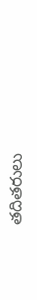తదితరులు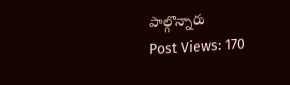పాల్గొన్నారు
Post Views: 170